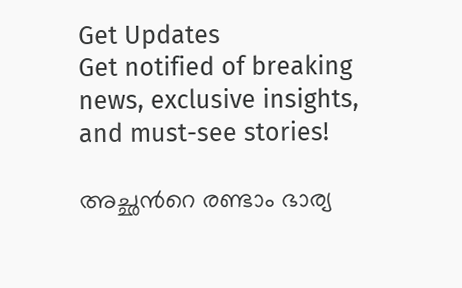Get Updates
Get notified of breaking news, exclusive insights, and must-see stories!

അച്ഛന്‍റെ രണ്ടാം ഭാര്യ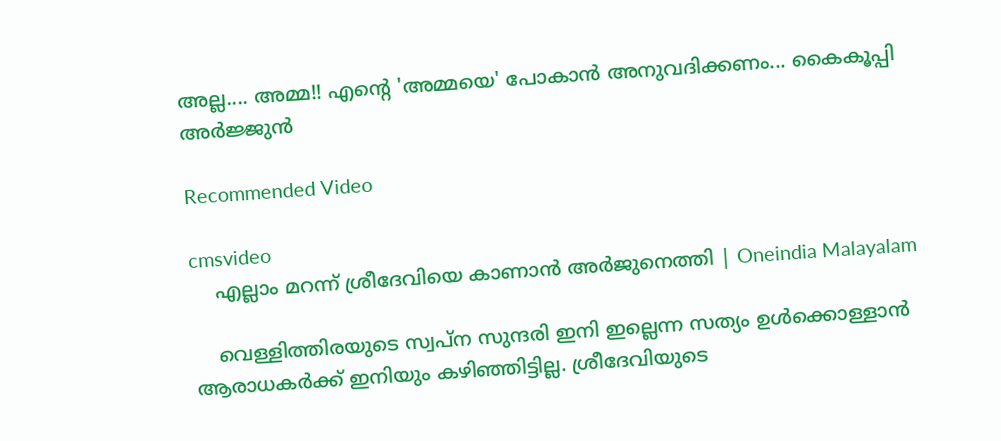അല്ല.... അമ്മ!! എന്‍റെ 'അമ്മയെ' പോകാന്‍ അനുവദിക്കണം... കൈകൂപ്പി അര്‍ജ്ജുന്‍

Recommended Video

cmsvideo
    എല്ലാം മറന്ന് ശ്രീദേവിയെ കാണാൻ അർജുനെത്തി | Oneindia Malayalam

    വെള്ളിത്തിരയുടെ സ്വപ്ന സുന്ദരി ഇനി ഇല്ലെന്ന സത്യം ഉള്‍ക്കൊള്ളാന്‍ ആരാധകര്‍ക്ക് ഇനിയും കഴിഞ്ഞിട്ടില്ല. ശ്രീദേവിയുടെ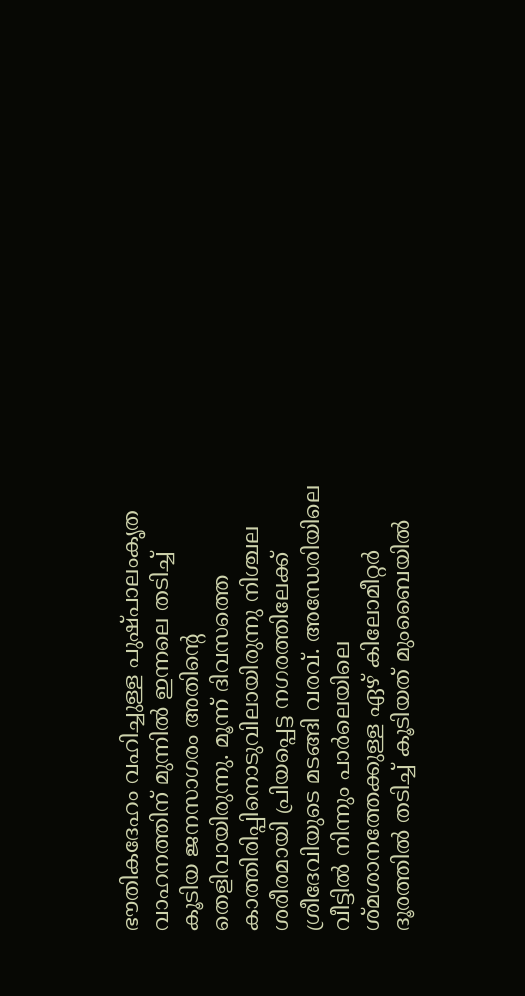ഭൗതികദേഹം വഹിച്ചുള്ള പുഷ്പാലംകൃത വാഹനത്തിന് മുന്നില്‍ ഇന്നലെ തടിച്ച് കൂടിയ ജനസാഗരം അതിന്‍റെ തെളിവായിരുന്നു. മൂന്ന് ദിവസത്തെ കാത്തിരിപ്പിനൊടുവിലായിരുന്നു നിശ്ചല ശരീരമായി പ്രിയപ്പെട്ട നഗരത്തിലേക്ക് ശ്രീദേവിയുടെ മടങ്ങി വരവ്. അന്ധേരിയിലെ വീട്ടില്‍ നിന്നും പാര്‍ലെയിലെ ശ്മശാനത്തേക്കുള്ള ഏഴ് കിലോമീറ്റര്‍ ദൂരത്തില്‍ തടിച്ച് കൂടിയത് മുംബൈയില്‍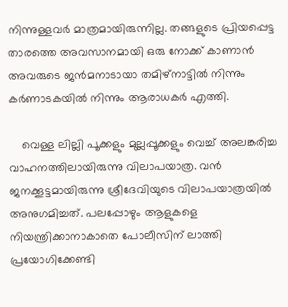നിന്നുള്ളവര്‍ മാത്രമായിരുന്നില്ല. തങ്ങളുടെ പ്രിയപ്പെട്ട താരത്തെ അവസാനമായി ഒരു നോക്ക് കാണാന്‍ അവരുടെ ജന്‍മനാടായാ തമിഴ്നാട്ടില്‍ നിന്നും കര്‍ണാടകയില്‍ നിന്നും ആരാധകര്‍ എത്തി.

    വെള്ള ലില്ലി പൂക്കളും മുല്ലപ്പൂക്കളും വെച്ച് അലങ്കരിച്ച വാഹനത്തിലായിരുന്നു വിലാപയാത്ര. വന്‍ ജനക്കൂട്ടമായിരുന്നു ശ്രീദേവിയുടെ വിലാപയാത്രയില്‍ അനുഗമിച്ചത്. പലപ്പോഴും ആളുകളെ നിയന്ത്രിക്കാനാകാതെ പോലീസിന് ലാത്തി പ്രയോഗിക്കേണ്ടി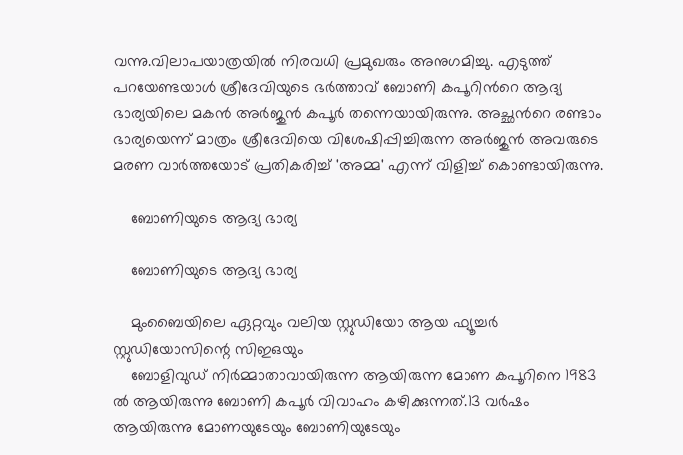വന്നു.വിലാപയാത്രയില്‍ നിരവധി പ്രമുഖരും അനുഗമിച്ചു. എടുത്ത് പറയേണ്ടയാള്‍ ശ്രീദേവിയുടെ ഭര്‍ത്താവ് ബോണി കപൂറിന്‍റെ ആദ്യ ഭാര്യയിലെ മകന്‍ അര്‍ജുന്‍ കപൂര്‍ തന്നെയായിരുന്നു. അച്ഛന്‍റെ രണ്ടാം ഭാര്യയെന്ന് മാത്രം ശ്രീദേവിയെ വിശേഷിപ്പിച്ചിരുന്ന അര്‍ജുന്‍ അവരുടെ മരണ വാര്‍ത്തയോട് പ്രതികരിച്ച് 'അമ്മ' എന്ന് വിളിച്ച് കൊണ്ടായിരുന്നു.

    ബോണിയുടെ ആദ്യ ഭാര്യ

    ബോണിയുടെ ആദ്യ ഭാര്യ

    മുംബൈയിലെ ഏറ്റവും വലിയ സ്റ്റുഡിയോ ആയ ഫ്യൂച്ചര്‍ സ്റ്റുഡിയോസിന്റെ സിഇഒയും
    ബോളിവുഡ് നിര്‍മ്മാതാവായിരുന്ന ആയിരുന്ന മോണ കപൂറിനെ 1983 ല്‍ ആയിരുന്നു ബോണി കപൂര്‍ വിവാഹം കഴിക്കുന്നത്.13 വര്‍ഷം ആയിരുന്നു മോണയുടേയും ബോണിയുടേയും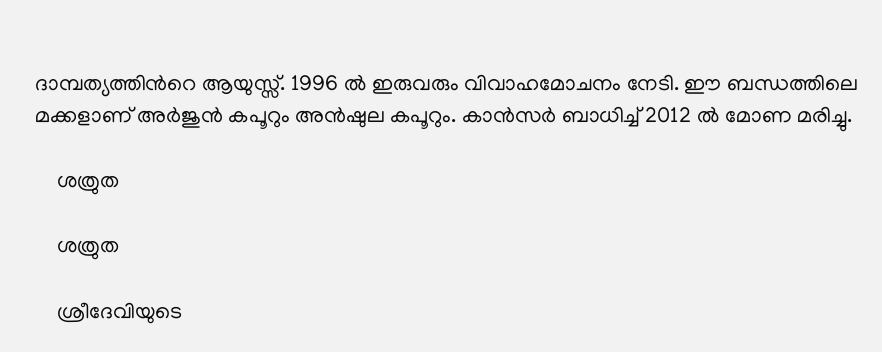ദാമ്പത്യത്തിന്‍റെ ആയുസ്സ്. 1996 ല്‍ ഇരുവരും വിവാഹമോചനം നേടി. ഈ ബന്ധത്തിലെ മക്കളാണ് അര്‍ജുന്‍ കപൂറും അന്‍ഷുല കപൂറും. കാന്‍സര്‍ ബാധിച്ച് 2012 ല്‍ മോണ മരിച്ചു.

    ശത്രുത

    ശത്രുത

    ശ്രീദേവിയുടെ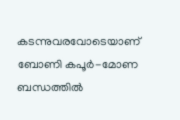കടന്നുവരവോടെയാണ് ബോണി കപൂര്‍-മോണ ബന്ധത്തില്‍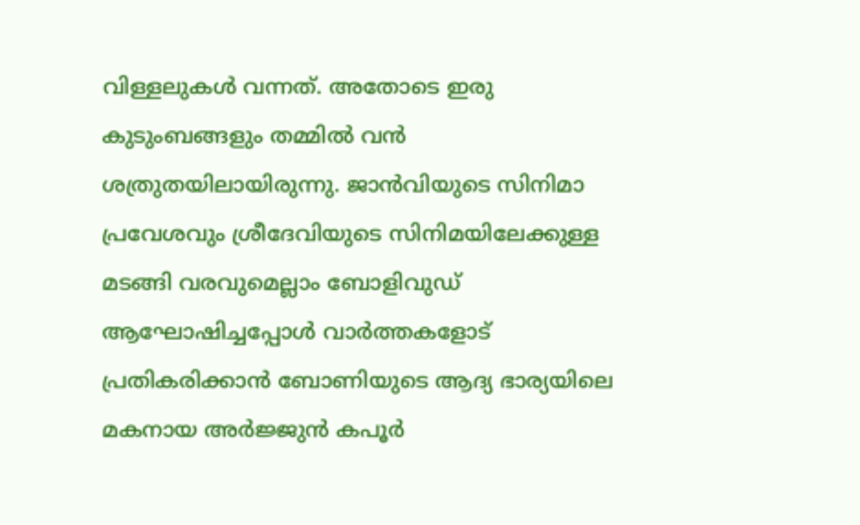വിള്ളലുകള്‍ വന്നത്. അതോടെ ഇരു കുടുംബങ്ങളും തമ്മില്‍ വന്‍ ശത്രുതയിലായിരുന്നു. ജാന്‍വിയുടെ സിനിമാ പ്രവേശവും ശ്രീദേവിയുടെ സിനിമയിലേക്കുള്ള മടങ്ങി വരവുമെല്ലാം ബോളിവുഡ് ആഘോഷിച്ചപ്പോള്‍ വാര്‍ത്തകളോട് പ്രതികരിക്കാന്‍ ബോണിയുടെ ആദ്യ ഭാര്യയിലെ മകനായ അര്‍ജ്ജുന്‍ കപൂര്‍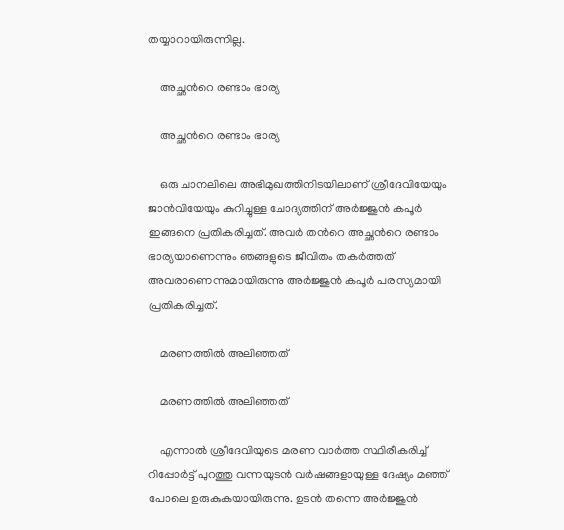തയ്യാറായിരുന്നില്ല.

    അച്ഛന്‍റെ രണ്ടാം ഭാര്യ

    അച്ഛന്‍റെ രണ്ടാം ഭാര്യ

    ഒരു ചാനലിലെ അഭിമുഖത്തിനിടയിലാണ് ശ്രീദേവിയേയും ജാന്‍വിയേയും കുറിച്ചുള്ള ചോദ്യത്തിന് അര്‍ജ്ജുന്‍ കപൂര്‍ ഇങ്ങനെ പ്രതികരിച്ചത്. അവര്‍ തന്‍റെ അച്ഛന്‍റെ രണ്ടാം ഭാര്യയാണെന്നും ഞങ്ങളുടെ ജീവിതം തകര്‍ത്തത് അവരാണെന്നുമായിരുന്നു അര്‍ജ്ജുന്‍ കപൂര്‍ പരസ്യമായി പ്രതികരിച്ചത്.

    മരണത്തില്‍ അലിഞ്ഞത്

    മരണത്തില്‍ അലിഞ്ഞത്

    എന്നാല്‍ ശ്രീദേവിയുടെ മരണ വാര്‍ത്ത സ്ഥിരീകരിച്ച് റിപ്പോര്‍ട്ട് പുറത്തു വന്നയുടന്‍ വര്‍ഷങ്ങളായുള്ള ദേഷ്യം മഞ്ഞ് പോലെ ഉരുകുകയായിരുന്നു. ഉടന്‍ തന്നെ അര്‍ജ്ജുന്‍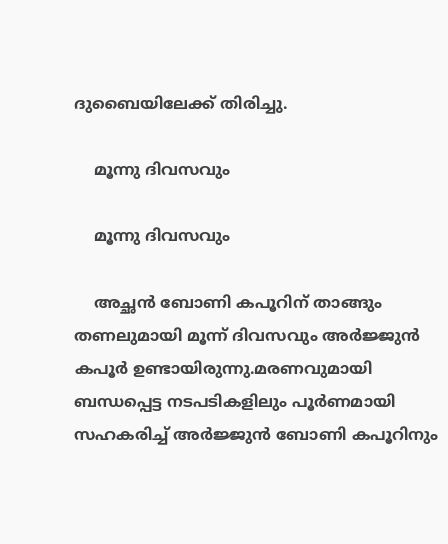ദുബൈയിലേക്ക് തിരിച്ചു.

    മൂന്നു ദിവസവും

    മൂന്നു ദിവസവും

    അച്ഛന്‍ ബോണി കപൂറിന് താങ്ങും തണലുമായി മൂന്ന് ദിവസവും അര്‍ജ്ജുന്‍ കപൂര്‍ ഉണ്ടായിരുന്നു.മരണവുമായി ബന്ധപ്പെട്ട നടപടികളിലും പൂര്‍ണമായി സഹകരിച്ച് അര്‍ജ്ജുന്‍ ബോണി കപൂറിനും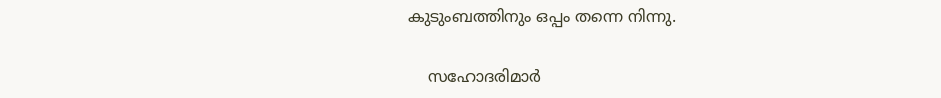കുടുംബത്തിനും ഒപ്പം തന്നെ നിന്നു.

    സഹോദരിമാര്‍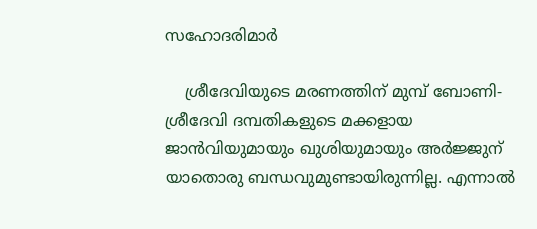സഹോദരിമാര്‍

    ശ്രീദേവിയുടെ മരണത്തിന് മുമ്പ് ബോണി-ശ്രീദേവി ദമ്പതികളുടെ മക്കളായ ജാന്‍വിയുമായും ഖുശിയുമായും അര്‍ജ്ജുന് യാതൊരു ബന്ധവുമുണ്ടായിരുന്നില്ല. എന്നാല്‍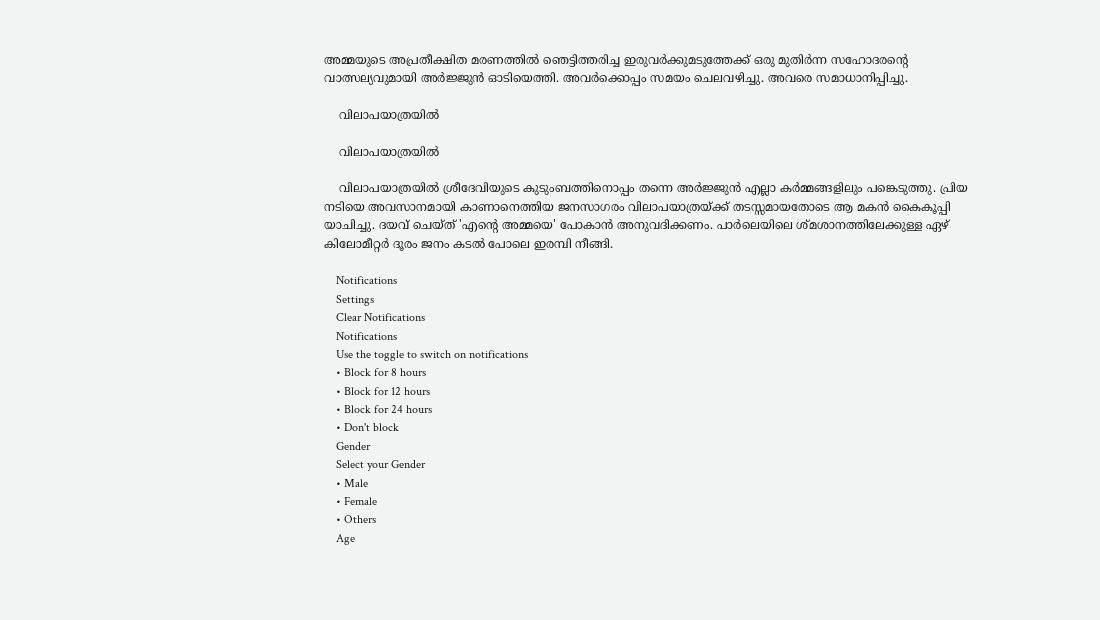അമ്മയുടെ അപ്രതീക്ഷിത മരണത്തില്‍ ഞെട്ടിത്തരിച്ച ഇരുവര്‍ക്കുമടുത്തേക്ക് ഒരു മുതിര്‍ന്ന സഹോദരന്‍റെ വാത്സല്യവുമായി അര്‍ജ്ജുന്‍ ഓടിയെത്തി. അവര്‍ക്കൊപ്പം സമയം ചെലവഴിച്ചു. അവരെ സമാധാനിപ്പിച്ചു.

    വിലാപയാത്രയില്‍

    വിലാപയാത്രയില്‍

    വിലാപയാത്രയില്‍ ശ്രീദേവിയുടെ കുടുംബത്തിനൊപ്പം തന്നെ അര്‍ജ്ജുന്‍ എല്ലാ കര്‍മ്മങ്ങളിലും പങ്കെടുത്തു. പ്രിയ നടിയെ അവസാനമായി കാണാനെത്തിയ ജനസാഗരം വിലാപയാത്രയ്ക്ക് തടസ്സമായതോടെ ആ മകന്‍ കൈകൂപ്പി യാചിച്ചു. ദയവ് ചെയ്ത് 'എന്‍റെ അമ്മയെ' പോകാന്‍ അനുവദിക്കണം. പാര്‍ലെയിലെ ശ്മശാനത്തിലേക്കുള്ള ഏഴ് കിലോമീറ്റര്‍ ദൂരം ജനം കടല്‍ പോലെ ഇരമ്പി നീങ്ങി.

    Notifications
    Settings
    Clear Notifications
    Notifications
    Use the toggle to switch on notifications
    • Block for 8 hours
    • Block for 12 hours
    • Block for 24 hours
    • Don't block
    Gender
    Select your Gender
    • Male
    • Female
    • Others
    Age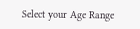Select your Age Range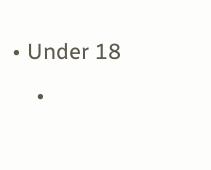• Under 18
    •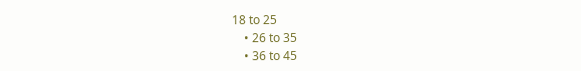18 to 25
    • 26 to 35
    • 36 to 45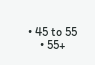• 45 to 55
    • 55+